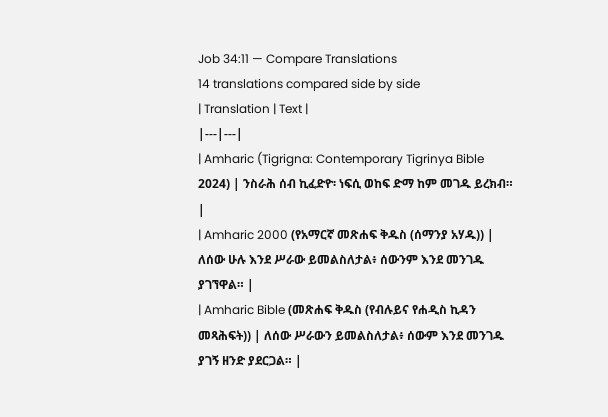Job 34:11 — Compare Translations
14 translations compared side by side
| Translation | Text |
|---|---|
| Amharic (Tigrigna: Contemporary Tigrinya Bible 2024) | ንስራሕ ሰብ ኪፈድዮ፡ ነፍሲ ወከፍ ድማ ከም መገዱ ይረክብ። |
| Amharic 2000 (የአማርኛ መጽሐፍ ቅዱስ (ሰማንያ አሃዱ)) | ለሰው ሁሉ እንደ ሥራው ይመልስለታል፥ ሰውንም እንደ መንገዱ ያገኘዋል። |
| Amharic Bible (መጽሐፍ ቅዱስ (የብሉይና የሐዲስ ኪዳን መጻሕፍት)) | ለሰው ሥራውን ይመልስለታል፥ ሰውም እንደ መንገዱ ያገኝ ዘንድ ያደርጋል። |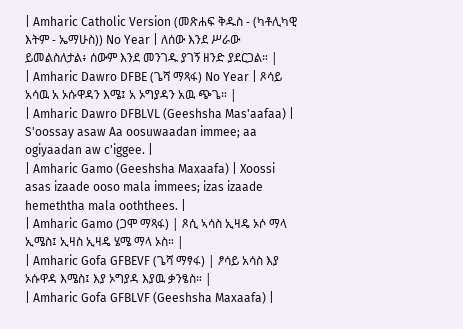| Amharic Catholic Version (መጽሐፍ ቅዱስ - (ካቶሊካዊ እትም - ኤማሁስ)) No Year | ለሰው እንደ ሥራው ይመልስለታል፥ ሰውም እንደ መንገዱ ያገኝ ዘንድ ያደርጋል። |
| Amharic Dawro DFBE (ጌሻ ማጻፋ) No Year | ጾሳይ አሳዉ አ ኦሱዋዳን እሜ፤ አ ኦግያዳን አዉ ጭጌ። |
| Amharic Dawro DFBLVL (Geeshsha Mas'aafaa) | S'oossay asaw Aa oosuwaadan immee; aa ogiyaadan aw c'iggee. |
| Amharic Gamo (Geeshsha Maxaafa) | Xoossi asas izaade ooso mala immees; izas izaade hemeththa mala ooththees. |
| Amharic Gamo (ጋሞ ማጻፋ) | ጾሲ ኣሳስ ኢዛዴ ኦሶ ማላ ኢሜስ፤ ኢዛስ ኢዛዴ ሄሜ ማላ ኦስ። |
| Amharic Gofa GFBEVF (ጌሻ ማፃፋ) | ፆሳይ አሳስ እያ ኦሱዋዳ እሜስ፤ እያ ኦግያዳ እያዉ ቃንፄስ። |
| Amharic Gofa GFBLVF (Geeshsha Maxaafa) |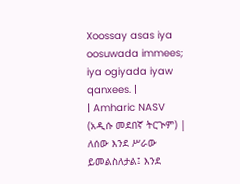Xoossay asas iya oosuwada immees; iya ogiyada iyaw qanxees. |
| Amharic NASV (አዲሱ መደበኛ ትርጒም) | ለሰው እንደ ሥራው ይመልስለታል፤ እንደ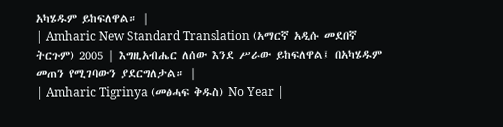አካሄዱም ይከፍለዋል። |
| Amharic New Standard Translation (አማርኛ አዲሱ መደበኛ ትርጉም) 2005 | እግዚአብሔር ለሰው እንደ ሥራው ይከፍለዋል፤ በአካሄዱም መጠን የሚገባውን ያደርግለታል። |
| Amharic Tigrinya (መፅሓፍ ቅዱስ) No Year |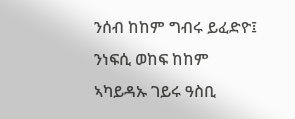ንሰብ ከከም ግብሩ ይፈድዮ፤ ንነፍሲ ወከፍ ከከም ኣካይዳኡ ገይሩ ዓስቢ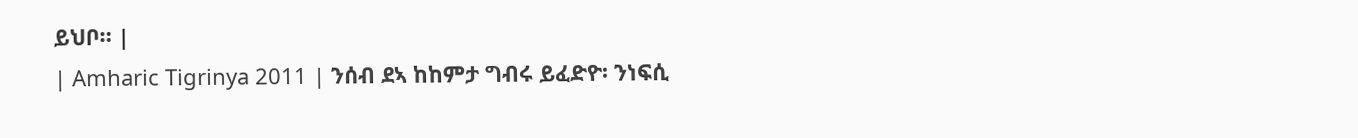ይህቦ። |
| Amharic Tigrinya 2011 | ንሰብ ደኣ ከከምታ ግብሩ ይፈድዮ፡ ንነፍሲ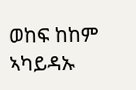ወከፍ ከከም ኣካይዳኡ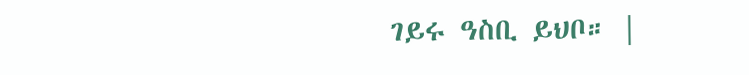ገይሩ ዓስቢ ይህቦ። |